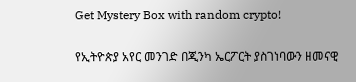Get Mystery Box with random crypto!

የኢትዮጵያ አየር መንገድ በጂንካ ኤርፖርት ያስገነባውን ዘመናዊ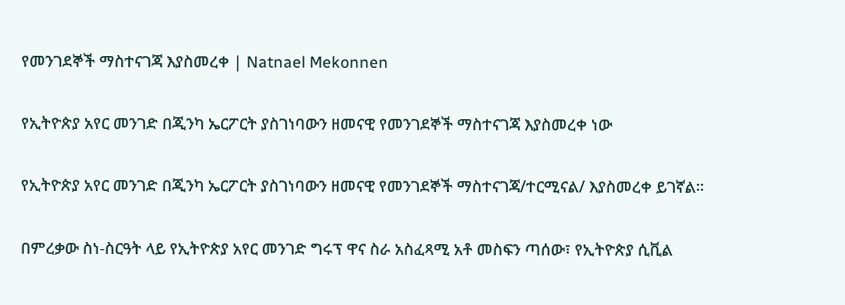የመንገደኞች ማስተናገጃ እያስመረቀ | Natnael Mekonnen

የኢትዮጵያ አየር መንገድ በጂንካ ኤርፖርት ያስገነባውን ዘመናዊ የመንገደኞች ማስተናገጃ እያስመረቀ ነው

የኢትዮጵያ አየር መንገድ በጂንካ ኤርፖርት ያስገነባውን ዘመናዊ የመንገደኞች ማስተናገጃ/ተርሚናል/ እያስመረቀ ይገኛል።

በምረቃው ስነ-ስርዓት ላይ የኢትዮጵያ አየር መንገድ ግሩፕ ዋና ስራ አስፈጻሚ አቶ መስፍን ጣሰው፣ የኢትዮጵያ ሲቪል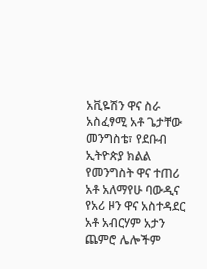አቪዬሽን ዋና ስራ አስፈፃሚ አቶ ጌታቸው መንግስቴ፣ የደቡብ ኢትዮጵያ ክልል የመንግስት ዋና ተጠሪ አቶ አለማየሁ ባውዲና የአሪ ዞን ዋና አስተዳደር አቶ አብርሃም አታን ጨምሮ ሌሎችም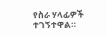የስራ ሃላፊዎች ተገኝተዋል።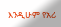እንዲሁም የአሪ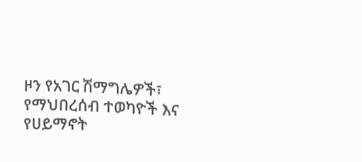ዞን የአገር ሽማግሌዎች፣ የማህበረሰብ ተወካዮች እና የሀይማኖት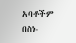አባቶችም በስነ-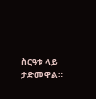ስርዓቱ ላይ ታድመዋል።